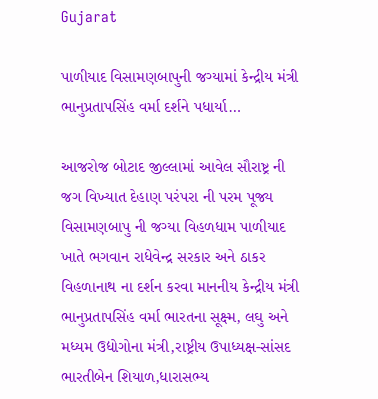Gujarat

પાળીયાદ વિસામણબાપુની જગ્યામાં કેન્દ્રીય મંત્રી ભાનુપ્રતાપસિંહ વર્મા દર્શને પધાર્યા…

આજરોજ બોટાદ જીલ્લામાં આવેલ સૌરાષ્ટ્ર ની જગ વિખ્યાત દેહાણ પરંપરા ની પરમ પૂજ્ય વિસામણબાપુ ની જગ્યા વિહળધામ પાળીયાદ ખાતે ભગવાન રાધેવેન્દ્ર સરકાર અને ઠાકર વિહળાનાથ ના દર્શન કરવા માનનીય કેન્દ્રીય મંત્રી ભાનુપ્રતાપસિંહ વર્મા ભારતના સૂક્ષ્મ, લઘુ અને મધ્યમ ઉદ્યોગોના મંત્રી,રાષ્ટ્રીય ઉપાધ્યક્ષ-સાંસદ ભારતીબેન શિયાળ,ધારાસભ્ય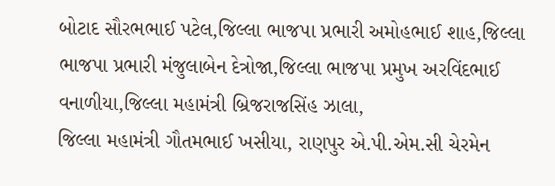બોટાદ સૌરભભાઈ પટેલ,જિલ્લા ભાજપા પ્રભારી અમોહભાઈ શાહ,જિલ્લા ભાજપા પ્રભારી મંજુલાબેન દેત્રોજા,જિલ્લા ભાજપા પ્રમુખ અરવિંદભાઈ વનાળીયા,જિલ્લા મહામંત્રી બ્રિજરાજસિંહ ઝાલા,
જિલ્લા મહામંત્રી ગૌતમભાઈ ખસીયા, રાણપુર એ.પી.એમ.સી ચેરમેન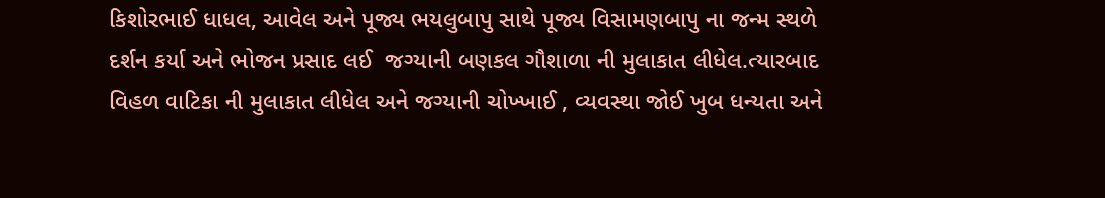કિશોરભાઈ ધાધલ, આવેલ અને પૂજ્ય ભયલુબાપુ સાથે પૂજ્ય વિસામણબાપુ ના જન્મ સ્થળે દર્શન કર્યા અને ભોજન પ્રસાદ લઈ  જગ્યાની બણકલ ગૌશાળા ની મુલાકાત લીધેલ.ત્યારબાદ વિહળ વાટિકા ની મુલાકાત લીધેલ અને જગ્યાની ચોખ્ખાઈ , વ્યવસ્થા જોઈ ખુબ ધન્યતા અને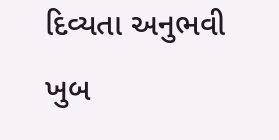દિવ્યતા અનુભવી ખુબ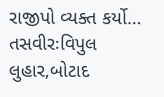રાજીપો વ્યક્ત કર્યો…
તસવીરઃવિપુલ લુહાર,બોટાદ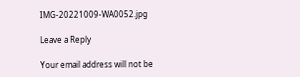IMG-20221009-WA0052.jpg

Leave a Reply

Your email address will not be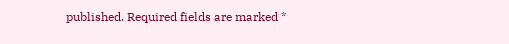published. Required fields are marked *